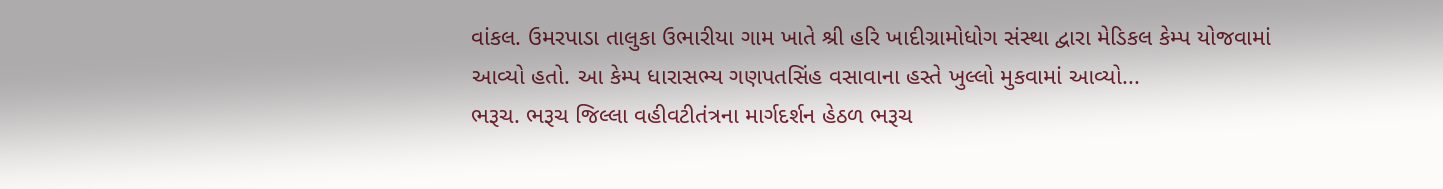વાંકલ. ઉમરપાડા તાલુકા ઉભારીયા ગામ ખાતે શ્રી હરિ ખાદીગ્રામોધોગ સંસ્થા દ્વારા મેડિકલ કેમ્પ યોજવામાં આવ્યો હતો. આ કેમ્પ ધારાસભ્ય ગણપતસિંહ વસાવાના હસ્તે ખુલ્લો મુકવામાં આવ્યો...
ભરૂચ. ભરૂચ જિલ્લા વહીવટીતંત્રના માર્ગદર્શન હેઠળ ભરૂચ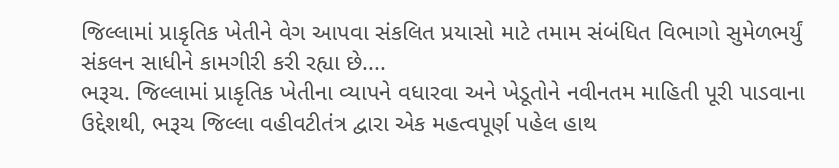જિલ્લામાં પ્રાકૃતિક ખેતીને વેગ આપવા સંકલિત પ્રયાસો માટે તમામ સંબંધિત વિભાગો સુમેળભર્યું સંકલન સાધીને કામગીરી કરી રહ્યા છે....
ભરૂચ. જિલ્લામાં પ્રાકૃતિક ખેતીના વ્યાપને વધારવા અને ખેડૂતોને નવીનતમ માહિતી પૂરી પાડવાના ઉદ્દેશથી, ભરૂચ જિલ્લા વહીવટીતંત્ર દ્વારા એક મહત્વપૂર્ણ પહેલ હાથ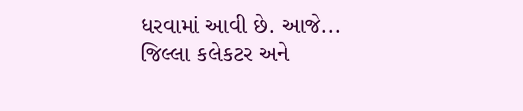ધરવામાં આવી છે. આજે...
જિલ્લા કલેકટર અને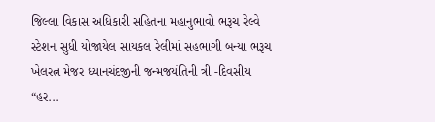જિલ્લા વિકાસ અધિકારી સહિતના મહાનુભાવો ભરૂચ રેલ્વે સ્ટેશન સુધી યોજાયેલ સાયકલ રેલીમાં સહભાગી બન્યા ભરૂચ ખેલરત્ન મેજર ધ્યાનચંદજીની જન્મજયંતિની ત્રી -દિવસીય “હર...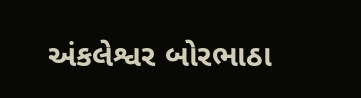અંકલેશ્વર બોરભાઠા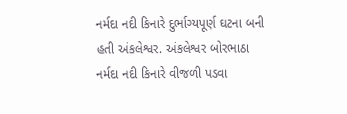નર્મદા નદી કિનારે દુર્ભાગ્યપૂર્ણ ઘટના બની હતી અંકલેશ્વર. અંકલેશ્વર બોરભાઠા નર્મદા નદી કિનારે વીજળી પડવા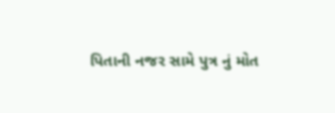પિતાની નજર સામે પુત્ર નું મોત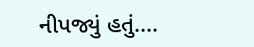નીપજ્યું હતું....